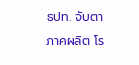ธปท. จับตาภาคผลิต โร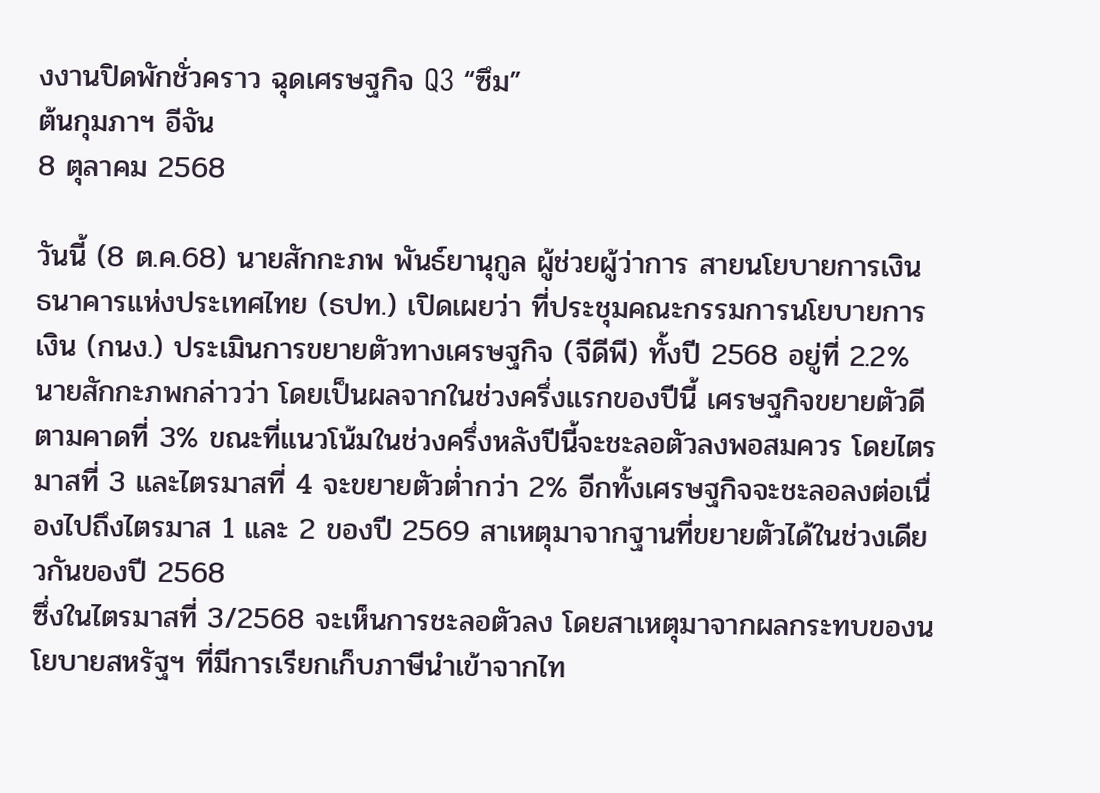งงานปิดพักชั่วคราว ฉุดเศรษฐกิจ Q3 “ซึม”
ต้นกุมภาฯ อีจัน
8 ตุลาคม 2568

วันนี้ (8 ต.ค.68) นายสักกะภพ พันธ์ยานุกูล ผู้ช่วยผู้ว่าการ สายนโยบายการเงิน ธนาคารแห่งประเทศไทย (ธปท.) เปิดเผยว่า ที่ประชุมคณะกรรมการนโยบายการเงิน (กนง.) ประเมินการขยายตัวทางเศรษฐกิจ (จีดีพี) ทั้งปี 2568 อยู่ที่ 2.2%
นายสักกะภพกล่าวว่า โดยเป็นผลจากในช่วงครึ่งแรกของปีนี้ เศรษฐกิจขยายตัวดีตามคาดที่ 3% ขณะที่แนวโน้มในช่วงครึ่งหลังปีนี้จะชะลอตัวลงพอสมควร โดยไตรมาสที่ 3 และไตรมาสที่ 4 จะขยายตัวต่ำกว่า 2% อีกทั้งเศรษฐกิจจะชะลอลงต่อเนื่องไปถึงไตรมาส 1 และ 2 ของปี 2569 สาเหตุมาจากฐานที่ขยายตัวได้ในช่วงเดียวกันของปี 2568
ซึ่งในไตรมาสที่ 3/2568 จะเห็นการชะลอตัวลง โดยสาเหตุมาจากผลกระทบของนโยบายสหรัฐฯ ที่มีการเรียกเก็บภาษีนำเข้าจากไท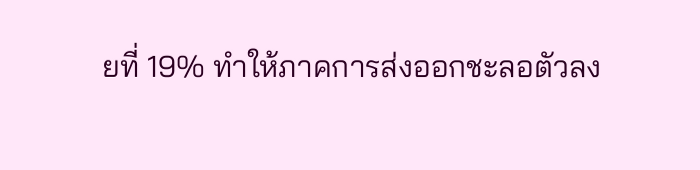ยที่ 19% ทำให้ภาคการส่งออกชะลอตัวลง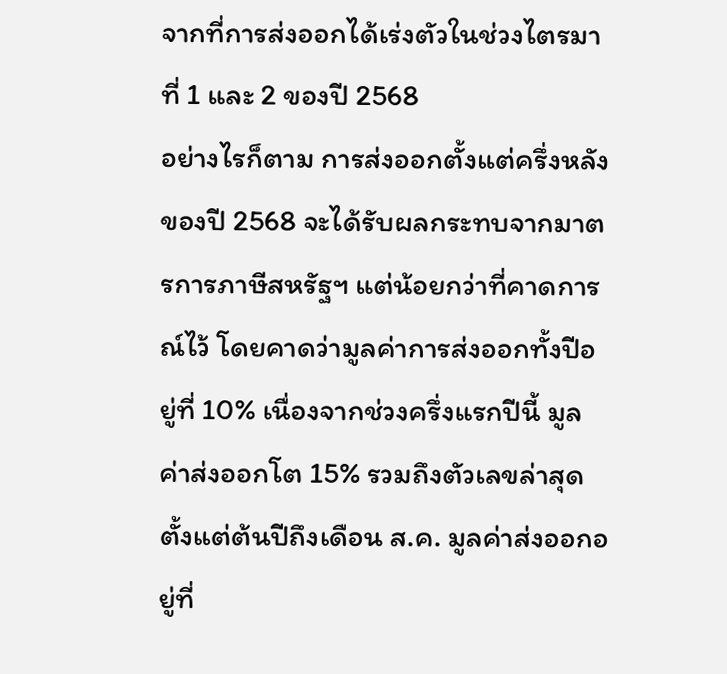จากที่การส่งออกได้เร่งตัวในช่วงไตรมาที่ 1 และ 2 ของปี 2568
อย่างไรก็ตาม การส่งออกตั้งแต่ครึ่งหลังของปี 2568 จะได้รับผลกระทบจากมาตรการภาษีสหรัฐฯ แต่น้อยกว่าที่คาดการณ์ไว้ โดยคาดว่ามูลค่าการส่งออกทั้งปีอยู่ที่ 10% เนื่องจากช่วงครึ่งแรกปีนี้ มูลค่าส่งออกโต 15% รวมถึงตัวเลขล่าสุด ตั้งแต่ต้นปีถึงเดือน ส.ค. มูลค่าส่งออกอยู่ที่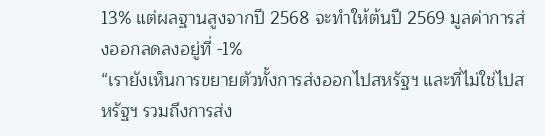13% แต่ผลฐานสูงจากปี 2568 จะทำให้ต้นปี 2569 มูลค่าการส่งออกลดลงอยู่ที่ -1%
“เรายังเห็นการขยายตัวทั้งการส่งออกไปสหรัฐฯ และที่ไม่ใช่ไปสหรัฐฯ รวมถึงการส่ง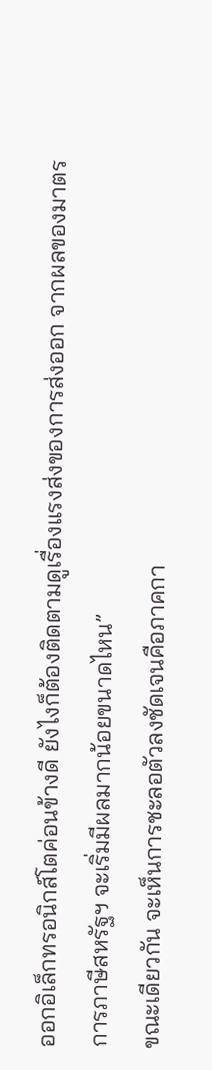ออกอิเล็กทรอนิกส์โตค่อนข้างดี ยังไงก็ต้องติดตามดูเรื่องแรงส่งของการส่งออก จากผลของมาตรการภาษีสหรัฐฯ จะเริ่มมีผลมากน้อยขนาดไหน”
ขณะเดียวกัน จะเห็นการชะลอตัวลงชัดเจนคือภาคกา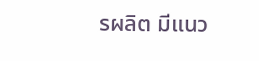รผลิต มีแนว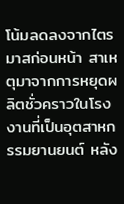โน้มลดลงจากไตรมาสก่อนหน้า สาเหตุมาจากการหยุดผลิตชั่วคราวในโรงงานที่เป็นอุตสาหกรรมยานยนต์ หลัง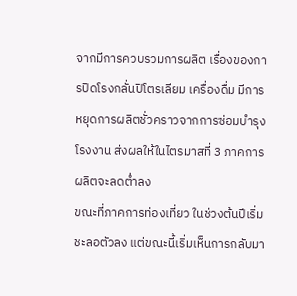จากมีการควบรวมการผลิต เรื่องของการปิดโรงกลั่นปิโตรเลียม เครื่องดื่ม มีการหยุดการผลิตชั่วคราวจากการซ่อมบำรุงโรงงาน ส่งผลให้ในไตรมาสที่ 3 ภาคการผลิตจะลดต่ำลง
ขณะที่ภาคการท่องเที่ยว ในช่วงต้นปีเริ่มชะลอตัวลง แต่ขณะนี้เริ่มเห็นการกลับมา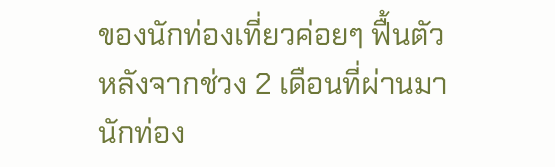ของนักท่องเที่ยวค่อยๆ ฟื้นตัว หลังจากช่วง 2 เดือนที่ผ่านมา นักท่อง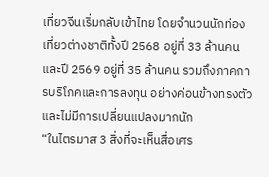เที่ยวจีนเริ่มกลับเข้าไทย โดยจำนวนนักท่องเที่ยวต่างชาติทั้งปี 2568 อยู่ที่ 33 ล้านคน และปี 2569 อยู่ที่ 35 ล้านคน รวมถึงภาคการบริโภคและการลงทุน อย่างค่อนข้างทรงตัวและไม่มีการเปลี่ยนแปลงมากนัก
“ในไตรมาส 3 สิ่งที่จะเห็นสื่อเศร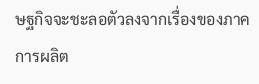ษฐกิจจะชะลอตัวลงจากเรื่องของภาคการผลิต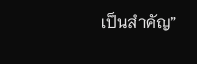เป็นสำคัญ”